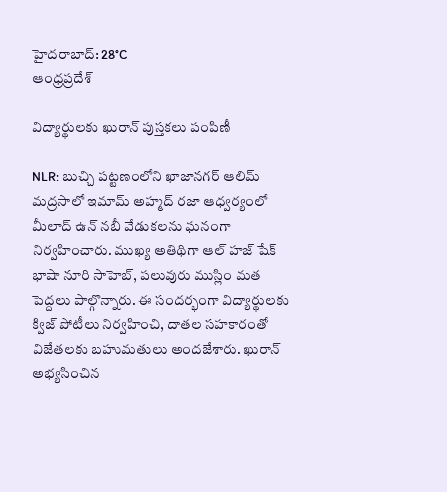హైదరాబాద్: 28°C
ఆంధ్రప్రదేశ్

విద్యార్థులకు ఖురాన్ పుస్తకలు పంపిణీ

NLR: బుచ్చి పట్టణంలోని ఖాజానగర్ ఆలిమ్ మద్రసాలో ఇమామ్ అహ్మద్ రజా ఆధ్వర్యంలో మీలాద్ ఉన్ నబీ వేడుకలను ఘనంగా నిర్వహించారు. ముఖ్య అతిథిగా ఆల్ హజ్ షేక్ భాషా నూరి సాహెబ్, పలువురు ముస్లిం మత పెద్దలు పాల్గొన్నారు. ఈ సందర్భంగా విద్యార్థులకు క్విజ్ పోటీలు నిర్వహించి, దాతల సహకారంతో విజేతలకు బహుమతులు అందజేశారు. ఖురాన్ అభ్యసించిన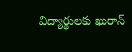విద్యార్థులకు ఖురాన్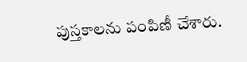పుస్తకాలను పంపిణీ చేశారు.